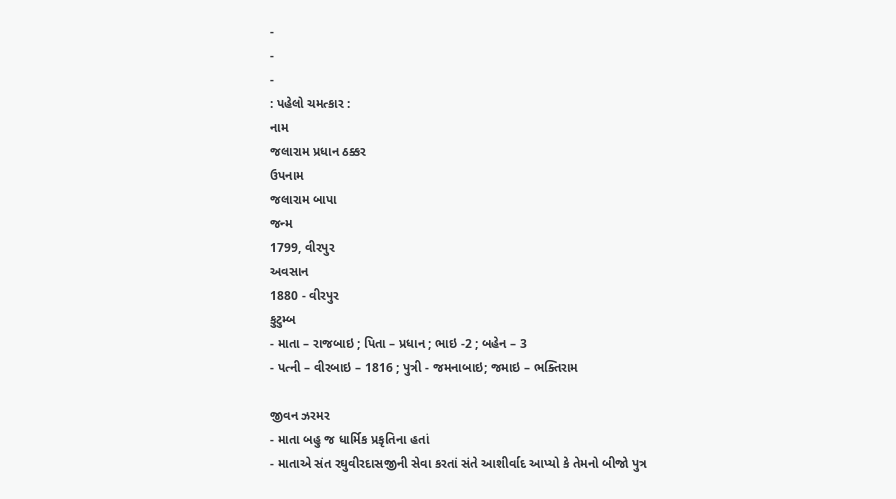-
-
-
: પહેલો ચમત્કાર :
નામ
જલારામ પ્રધાન ઠક્કર
ઉપનામ
જલારામ બાપા
જન્મ
1799, વીરપુર
અવસાન
1880 - વીરપુર
કુટુમ્બ
- માતા – રાજબાઇ ; પિતા – પ્રધાન ; ભાઇ -2 ; બહેન – 3
- પત્ની – વીરબાઇ – 1816 ; પુત્રી - જમનાબાઇ; જમાઇ – ભક્તિરામ

જીવન ઝરમર
- માતા બહુ જ ધાર્મિક પ્રકૃતિના હતાં
- માતાએ સંત રઘુવીરદાસજીની સેવા કરતાં સંતે આશીર્વાદ આપ્યો કે તેમનો બીજો પુત્ર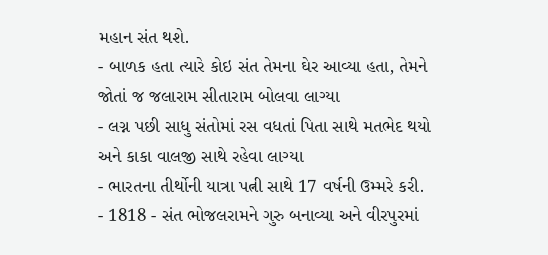મહાન સંત થશે.
- બાળક હતા ત્યારે કોઇ સંત તેમના ઘેર આવ્યા હતા, તેમને જોતાં જ જલારામ સીતારામ બોલવા લાગ્યા
- લગ્ન પછી સાધુ સંતોમાં રસ વધતાં પિતા સાથે મતભેદ થયો અને કાકા વાલજી સાથે રહેવા લાગ્યા
- ભારતના તીર્થોની યાત્રા પત્ની સાથે 17 વર્ષની ઉમ્મરે કરી.
- 1818 - સંત ભોજલરામને ગુરુ બનાવ્યા અને વીરપુરમાં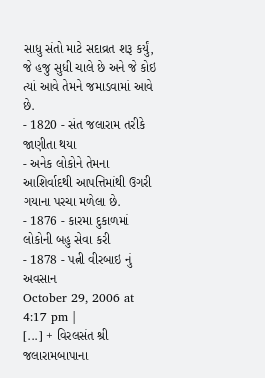સાધુ સંતો માટે સદાવ્રત શરૂ કર્યું, જે હજુ સુધી ચાલે છે અને જે કોઇ ત્યાં આવે તેમને જમાડવામાં આવે છે.
- 1820 - સંત જલારામ તરીકે જાણીતા થયા
- અનેક લોકોને તેમના આશિર્વાદથી આપત્તિમાંથી ઉગરી ગયાના પરચા મળેલા છે.
- 1876 - કારમા દુકાળમાં લોકોની બહુ સેવા કરી
- 1878 - પત્ની વીરબાઇ નું અવસાન
October 29, 2006 at 4:17 pm |
[...] + વિરલસંત શ્રી જલારામબાપાના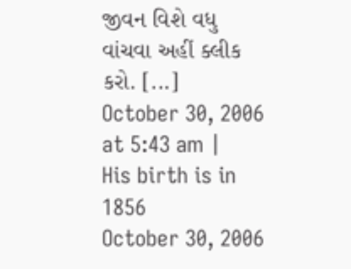જીવન વિશે વધુ વાંચવા અહીં ક્લીક કરો. [...]
October 30, 2006 at 5:43 am |
His birth is in 1856
October 30, 2006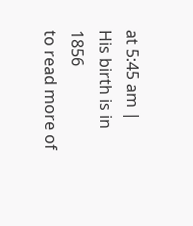at 5:45 am |
His birth is in 1856
to read more of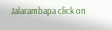Jalarambapa click on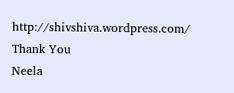http://shivshiva.wordpress.com/
Thank You
Neela